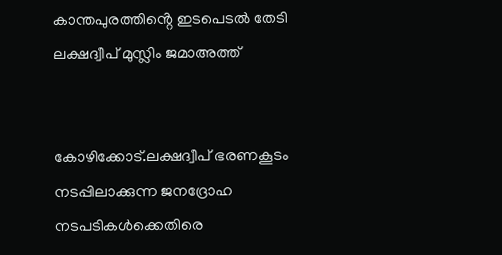കാന്തപുരത്തിൻ്റെ ഇടപെടൽ തേടി ലക്ഷദ്വീപ് മുസ്ലിം ജമാഅത്ത്


കോഴിക്കോട്.ലക്ഷദ്വീപ് ഭരണകൂടം നടപ്പിലാക്കുന്ന ജനദ്രോഹ നടപടികൾക്കെതിരെ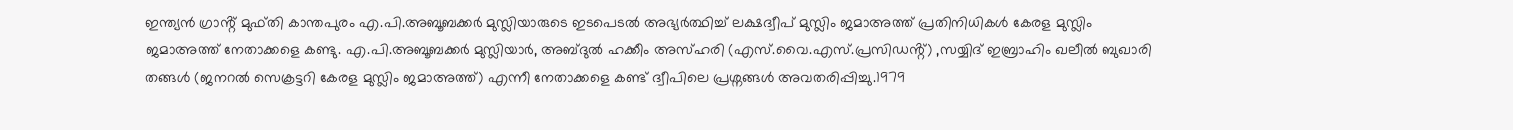ഇന്ത്യൻ ഗ്രാൻ്റ് മുഫ്തി കാന്തപുരം എ.പി.അബൂബക്കർ മുസ്ലിയാരുടെ ഇടപെടൽ അഭ്യർത്ഥിച്ച് ലക്ഷദ്വീപ് മുസ്ലിം ജമാഅത്ത് പ്രതിനിധികൾ കേരള മുസ്ലിം ജമാഅത്ത് നേതാക്കളെ കണ്ടു. എ.പി.അബൂബക്കർ മുസ്ലിയാർ, അബ്ദുൽ ഹക്കീം അസ്ഹരി (എസ്.വൈ.എസ്.പ്രസിഡൻ്റ്) ,സയ്യിദ് ഇബ്രാഹിം ഖലീൽ ബുഖാരി തങ്ങൾ (ജനറൽ സെക്രട്ടറി കേരള മുസ്ലിം ജമാഅത്ത്) എന്നീ നേതാക്കളെ കണ്ട് ദ്വീപിലെ പ്രശ്നങ്ങൾ അവതരിപ്പിച്ചു.1979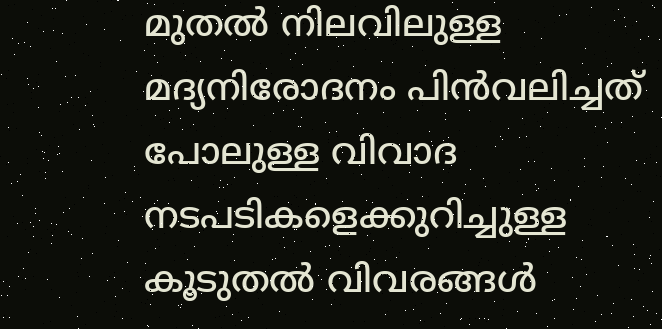മുതൽ നിലവിലുള്ള മദ്യനിരോദനം പിൻവലിച്ചത് പോലുള്ള വിവാദ നടപടികളെക്കുറിച്ചുള്ള കൂടുതൽ വിവരങ്ങൾ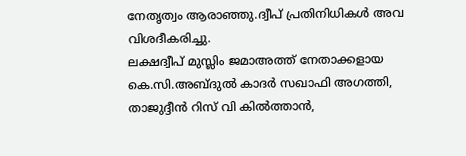നേതൃത്വം ആരാഞ്ഞു.ദ്വീപ് പ്രതിനിധികൾ അവ വിശദീകരിച്ചു.
ലക്ഷദ്വീപ് മുസ്ലിം ജമാഅത്ത് നേതാക്കളായ കെ.സി.അബ്ദുൽ കാദർ സഖാഫി അഗത്തി, താജുദ്ദീൻ റിസ് വി കിൽത്താൻ,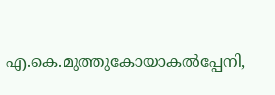എ.കെ.മുത്തുകോയാകൽപ്പേനി,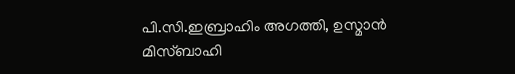പി.സി.ഇബ്രാഹിം അഗത്തി, ഉസ്മാൻ മിസ്ബാഹി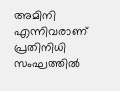അമിനി എന്നിവരാണ് പ്രതിനിധി സംഘത്തിൽ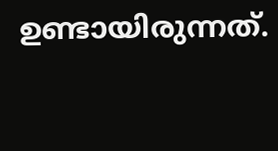ഉണ്ടായിരുന്നത്.